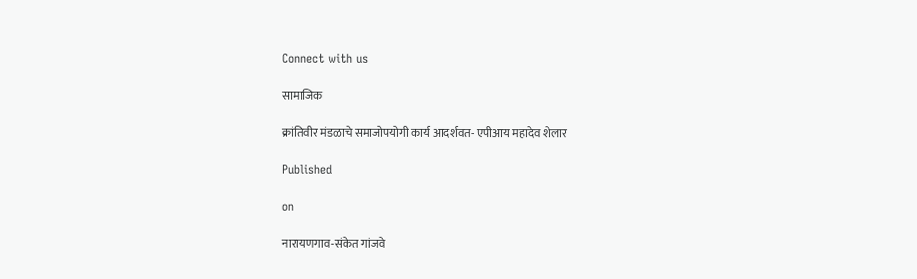Connect with us

सामाजिक

क्रांतिवीर मंडळाचे समाजोपयोगी कार्य आदर्शवत- एपीआय महादेव शेलार

Published

on

नारायणगाव-संकेत गांजवे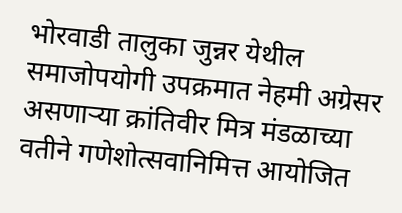भोरवाडी तालुका जुन्नर येथील समाजोपयोगी उपक्रमात नेहमी अग्रेसर असणाऱ्या क्रांतिवीर मित्र मंडळाच्या वतीने गणेशोत्सवानिमित्त आयोजित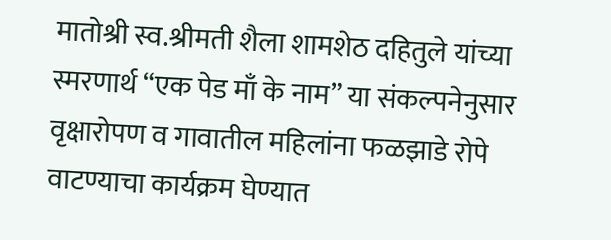मातोश्री स्व.श्रीमती शैला शामशेठ दहितुले यांच्या स्मरणार्थ “एक पेड माँ के नाम” या संकल्पनेनुसार वृक्षारोपण व गावातील महिलांना फळझाडे रोपे वाटण्याचा कार्यक्रम घेण्यात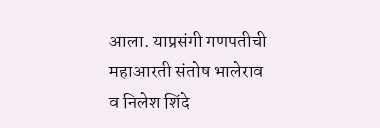आला. याप्रसंगी गणपतीची महाआरती संतोष भालेराव व निलेश शिंदे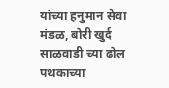यांच्या हनुमान सेवा मंडळ, बोरी खुर्द साळवाडी च्या ढोल पथकाच्या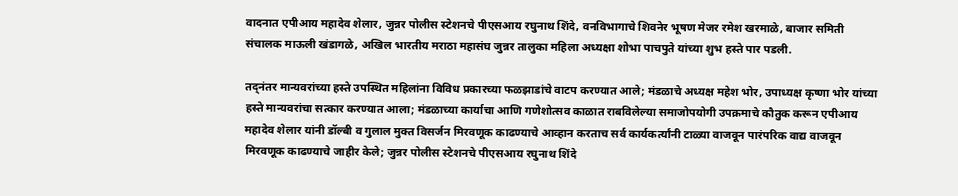वादनात एपीआय महादेव शेलार, जुन्नर पोलीस स्टेशनचे पीएसआय रघुनाथ शिंदे, वनविभागाचे शिवनेर भूषण मेजर रमेश खरमाळे, बाजार समिती संचालक माऊली खंडागळे, अखिल भारतीय मराठा महासंघ जुन्नर तालुका महिला अध्यक्षा शोभा पाचपुते यांच्या शुभ हस्ते पार पडली.

तद्नंतर मान्यवरांच्या हस्ते उपस्थित महिलांना विविध प्रकारच्या फळझाडांचे वाटप करण्यात आले; मंडळाचे अध्यक्ष महेश भोर, उपाध्यक्ष कृष्णा भोर यांच्या हस्ते मान्यवरांचा सत्कार करण्यात आला; मंडळाच्या कार्याचा आणि गणेशोत्सव काळात राबविलेल्या समाजोपयोगी उपक्रमाचे कौतुक करून एपीआय महादेव शेलार यांनी डॉल्बी व गुलाल मुक्त विसर्जन मिरवणूक काढण्याचे आव्हान करताच सर्व कार्यकर्त्यांनी टाळ्या वाजवून पारंपरिक वाद्य वाजवून मिरवणूक काढण्याचे जाहीर केले; जुन्नर पोलीस स्टेशनचे पीएसआय रघुनाथ शिंदे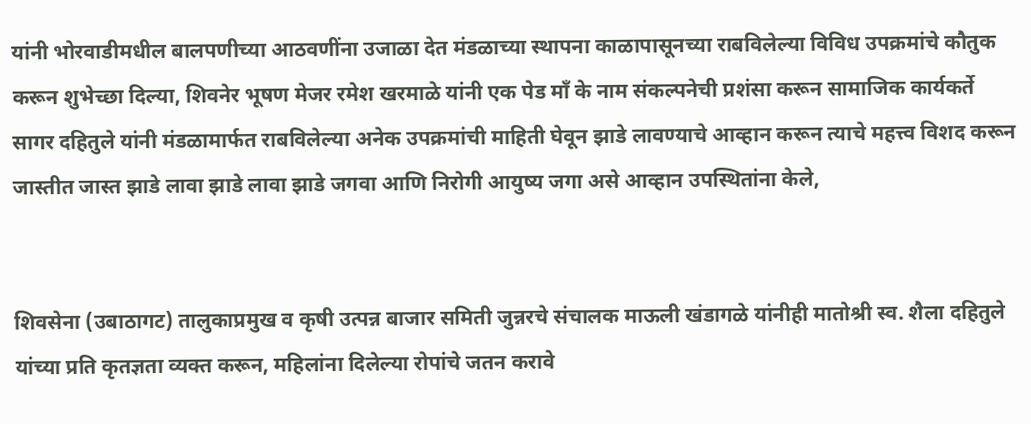यांनी भोरवाडीमधील बालपणीच्या आठवणींना उजाळा देत मंडळाच्या स्थापना काळापासूनच्या राबविलेल्या विविध उपक्रमांचे कौतुक करून शुभेच्छा दिल्या, शिवनेर भूषण मेजर रमेश खरमाळे यांनी एक पेड माँ के नाम संकल्पनेची प्रशंसा करून सामाजिक कार्यकर्ते सागर दहितुले यांनी मंडळामार्फत राबविलेल्या अनेक उपक्रमांची माहिती घेवून झाडे लावण्याचे आव्हान करून त्याचे महत्त्व विशद करून जास्तीत जास्त झाडे लावा झाडे लावा झाडे जगवा आणि निरोगी आयुष्य जगा असे आव्हान उपस्थितांना केले,


शिवसेना (उबाठागट) तालुकाप्रमुख व कृषी उत्पन्न बाजार समिती जुन्नरचे संचालक माऊली खंडागळे यांनीही मातोश्री स्व. शैला दहितुले यांच्या प्रति कृतज्ञता व्यक्त करून, महिलांना दिलेल्या रोपांचे जतन करावे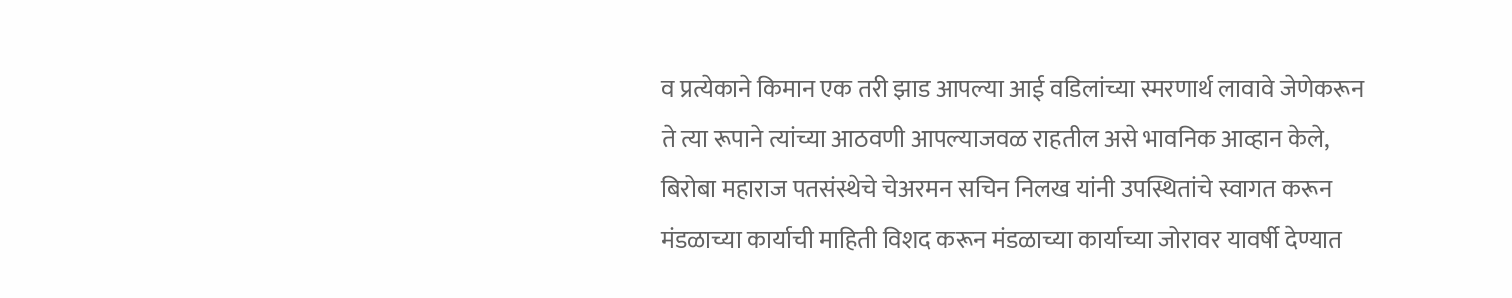व प्रत्येकाने किमान एक तरी झाड आपल्या आई वडिलांच्या स्मरणार्थ लावावे जेणेकरून ते त्या रूपाने त्यांच्या आठवणी आपल्याजवळ राहतील असे भावनिक आव्हान केले, बिरोबा महाराज पतसंस्थेचे चेअरमन सचिन निलख यांनी उपस्थितांचे स्वागत करून मंडळाच्या कार्याची माहिती विशद करून मंडळाच्या कार्याच्या जोरावर यावर्षी देण्यात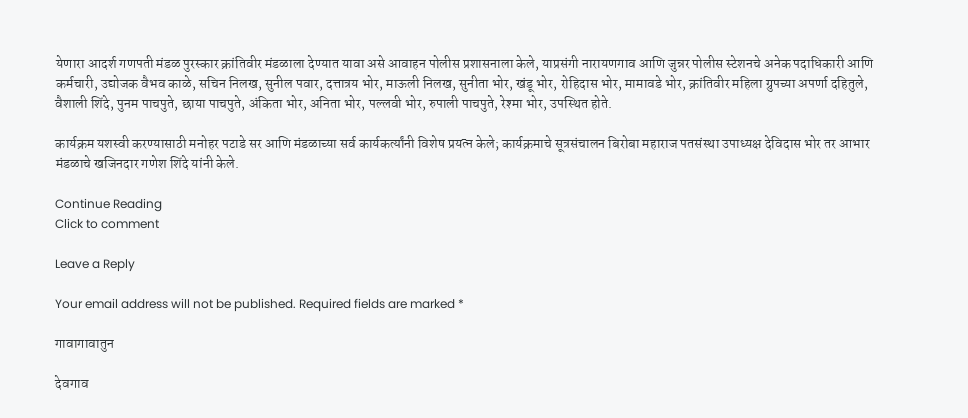येणारा आदर्श गणपती मंडळ पुरस्कार क्रांतिवीर मंडळाला देण्यात यावा असे आवाहन पोलीस प्रशासनाला केले, याप्रसंगी नारायणगाव आणि जुन्नर पोलीस स्टेशनचे अनेक पदाधिकारी आणि कर्मचारी, उद्योजक वैभव काळे, सचिन निलख, सुनील पवार, दत्तात्रय भोर, माऊली निलख, सुनीता भोर, खंडू भोर, रोहिदास भोर, मामावडे भोर, क्रांतिवीर महिला ग्रुपच्या अपर्णा दहितुले, वैशाली शिंदे, पुनम पाचपुते, छाया पाचपुते, अंकिता भोर, अनिता भोर, पल्लवी भोर, रुपाली पाचपुते, रेश्मा भोर, उपस्थित होते.

कार्यक्रम यशस्वी करण्यासाठी मनोहर पटाडे सर आणि मंडळाच्या सर्व कार्यकर्त्यांनी विशेष प्रयत्न केले; कार्यक्रमाचे सूत्रसंचालन बिरोबा महाराज पतसंस्था उपाध्यक्ष देविदास भोर तर आभार मंडळाचे खजिनदार गणेश शिंदे यांनी केले.

Continue Reading
Click to comment

Leave a Reply

Your email address will not be published. Required fields are marked *

गावागावातुन

देवगाव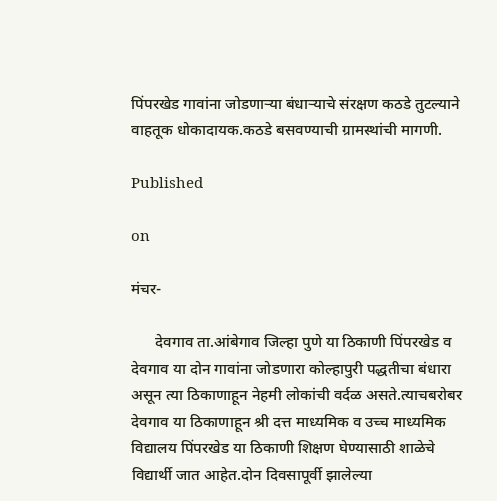पिंपरखेड गावांना जोडणाऱ्या बंधाऱ्याचे संरक्षण कठडे तुटल्याने वाहतूक धोकादायक.कठडे बसवण्याची ग्रामस्थांची मागणी.

Published

on

मंचर-

      देवगाव ता.आंबेगाव जिल्हा पुणे या ठिकाणी पिंपरखेड व देवगाव या दोन गावांना जोडणारा कोल्हापुरी पद्धतीचा बंधारा असून त्या ठिकाणाहून नेहमी लोकांची वर्दळ असते.त्याचबरोबर देवगाव या ठिकाणाहून श्री दत्त माध्यमिक व उच्च माध्यमिक विद्यालय पिंपरखेड या ठिकाणी शिक्षण घेण्यासाठी शाळेचे विद्यार्थी जात आहेत.दोन दिवसापूर्वी झालेल्या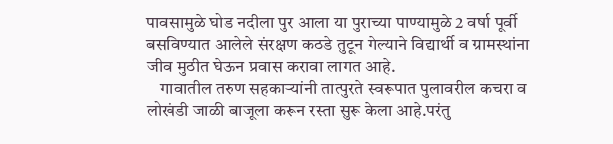पावसामुळे घोड नदीला पुर आला या पुराच्या पाण्यामुळे 2 वर्षा पूर्वी बसविण्यात आलेले संरक्षण कठडे तुटून गेल्याने विद्यार्थी व ग्रामस्थांना जीव मुठीत घेऊन प्रवास करावा लागत आहे.
    गावातील तरुण सहकाऱ्यांनी तात्पुरते स्वरूपात पुलावरील कचरा व लोखंडी जाळी बाजूला करून रस्ता सुरू केला आहे.परंतु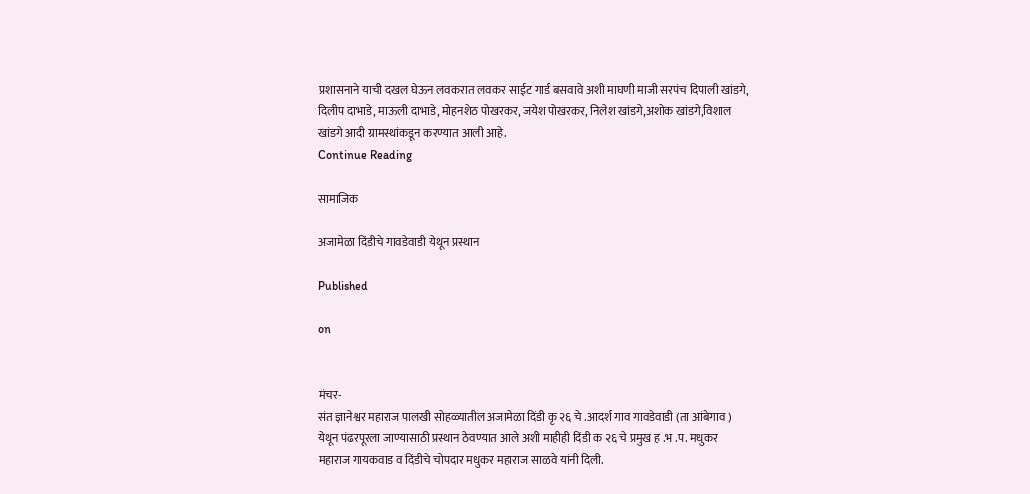प्रशासनाने याची दखल घेऊन लवकरात लवकर साईट गार्ड बसवावे अशी माघणी माजी सरपंच दिपाली खांडगे, दिलीप दाभाडे, माऊली दाभाडे, मोहनशेठ पोखरकर, जयेश पोखरकर, निलेश खांडगे,अशोक खांडगे,विशाल खांडगे आदी ग्रामस्थांकडून करण्यात आली आहे.
Continue Reading

सामाजिक

अजामेळा दिंडीचे गावडेवाडी येथून प्रस्थान

Published

on


मंचर-
संत ज्ञानेश्वर महाराज पालखी सोहळ्यातील अजामेळा दिंडी कृ २६ चे .आदर्श गाव गावडेवाडी (ता आंबेगाव ) येथून पंढरपूरला जाण्यासाठी प्रस्थान ठेवण्यात आले अशी माहीही दिंडी क २६ चे प्रमुख ह .भ .प. मधुकर महाराज गायकवाड व दिंडीचे चोपदार मधुकर महाराज साळवे यांनी दिली.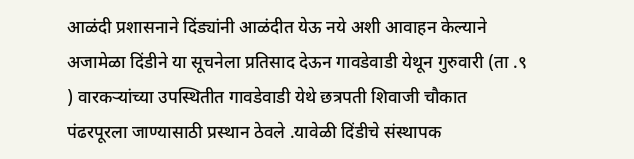आळंदी प्रशासनाने दिंड्यांनी आळंदीत येऊ नये अशी आवाहन केल्याने अजामेळा दिंडीने या सूचनेला प्रतिसाद देऊन गावडेवाडी येथून गुरुवारी (ता .९ ) वारकऱ्यांच्या उपस्थितीत गावडेवाडी येथे छत्रपती शिवाजी चौकात पंढरपूरला जाण्यासाठी प्रस्थान ठेवले .यावेळी दिंडीचे संस्थापक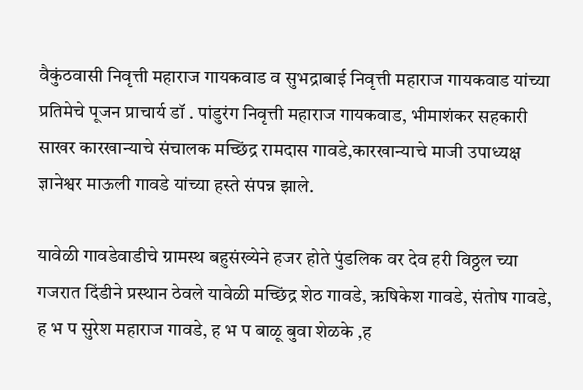वैकुंठवासी निवृत्ती महाराज गायकवाड व सुभद्राबाई निवृत्ती महाराज गायकवाड यांच्या प्रतिमेचे पूजन प्राचार्य डॉ . पांडुरंग निवृत्ती महाराज गायकवाड, भीमाशंकर सहकारी साखर कारखान्याचे संचालक मच्छिंद्र रामदास गावडे,कारखान्याचे माजी उपाध्यक्ष ज्ञानेश्वर माऊली गावडे यांच्या हस्ते संपन्न झाले.

यावेळी गावडेवाडीचे ग्रामस्थ बहुसंख्येने हजर होते पुंडलिक वर देव हरी विठ्ठल च्या गजरात दिंडीने प्रस्थान ठेवले यावेळी मच्छिंद्र शेठ गावडे, ऋषिकेश गावडे, संतोष गावडे, ह भ प सुरेश महाराज गावडे, ह भ प बाळू बुवा शेळके ,ह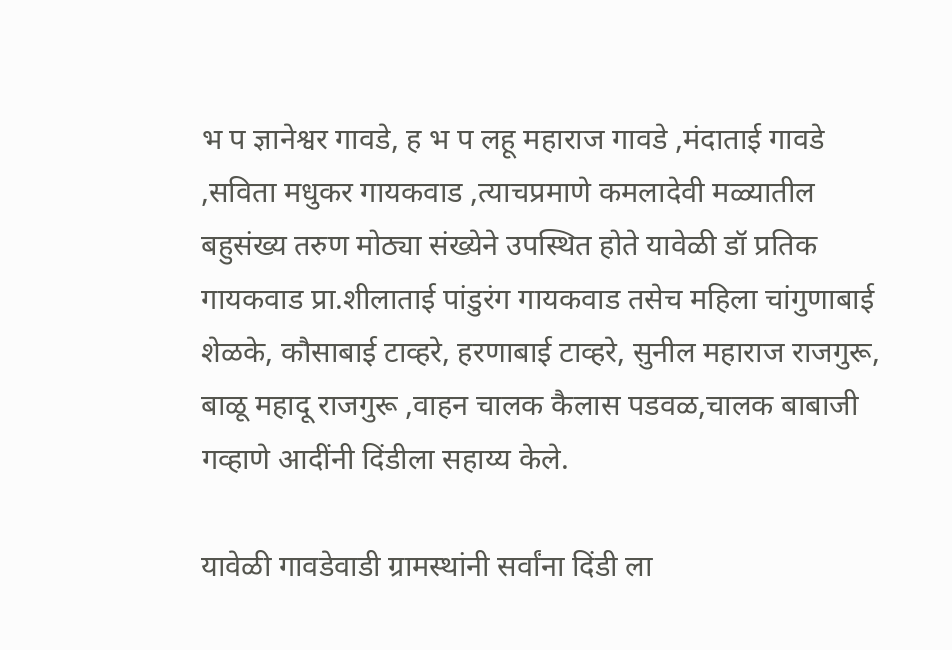भ प ज्ञानेश्वर गावडे, ह भ प लहू महाराज गावडे ,मंदाताई गावडे ,सविता मधुकर गायकवाड ,त्याचप्रमाणे कमलादेवी मळ्यातील बहुसंख्य तरुण मोठ्या संख्येने उपस्थित होते यावेळी डॉ प्रतिक गायकवाड प्रा.शीलाताई पांडुरंग गायकवाड तसेच महिला चांगुणाबाई शेळके, कौसाबाई टाव्हरे, हरणाबाई टाव्हरे, सुनील महाराज राजगुरू, बाळू महादू राजगुरू ,वाहन चालक कैलास पडवळ,चालक बाबाजी गव्हाणे आदींनी दिंडीला सहाय्य केले.

यावेळी गावडेवाडी ग्रामस्थांनी सर्वांना दिंडी ला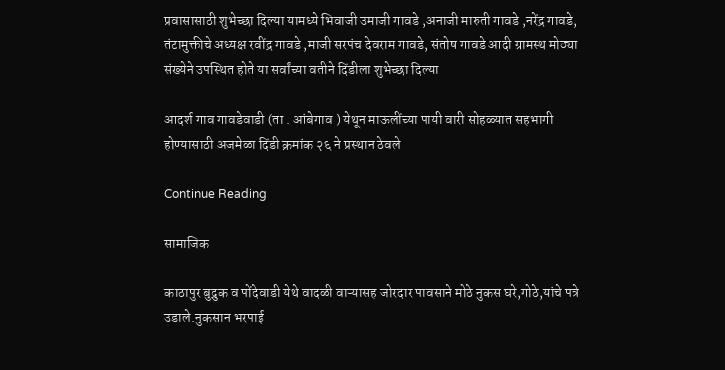प्रवासासाठी शुभेच्छा दिल्या यामध्ये भिवाजी उमाजी गावडे ,अनाजी मारुती गावडे ,नरेंद्र गावडे, तंटामुक्तीचे अध्यक्ष रवींद्र गावडे ,माजी सरपंच देवराम गावडे, संतोष गावडे आदी ग्रामस्थ मोठ्या संख्येने उपस्थित होते या सर्वांच्या वतीने दिंडीला शुभेच्छा दिल्या

आदर्श गाव गावडेवाडी (ता . आंबेगाव ) येथून माऊलींच्या पायी वारी सोहळ्यात सहभागी होण्यासाठी अजमेळा दिंडी क्रमांक २६ ने प्रस्थान ठेवले

Continue Reading

सामाजिक

काठापुर बुद्रुक व पोंदेवाडी येथे वादळी वाऱ्यासह जोरदार पावसाने मोठे नुकस घरे,गोठे,यांचे पत्रे उडाले.नुकसान भरपाई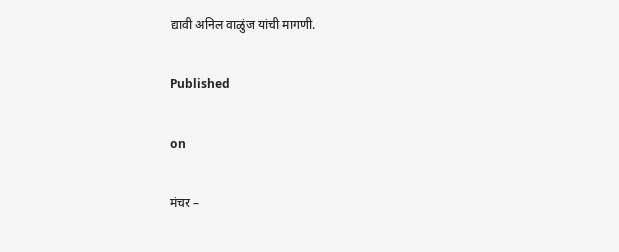द्यावी अनिल वाळुंज यांची मागणी.

Published

on

मंचर –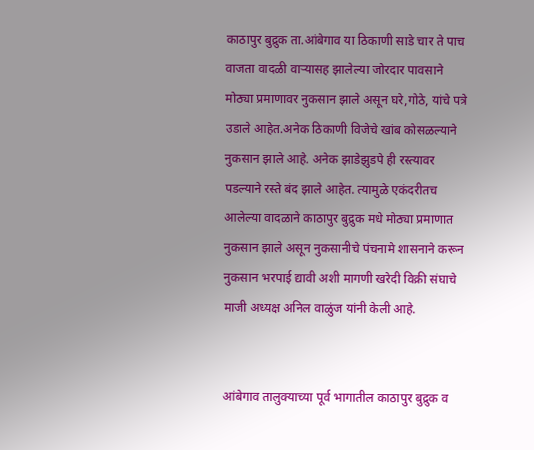काठापुर बुद्रुक ता.आंबेगाव या ठिकाणी साडे चार ते पाच वाजता वादळी वाऱ्यासह झालेल्या जोरदार पावसाने मोठ्या प्रमाणावर नुकसान झाले असून घरे,गोठे, यांचे पत्रे उडाले आहेत.अनेक ठिकाणी विजेचे खांब कोसळल्याने नुकसान झाले आहे. अनेक झाडेझुडपे ही रस्त्यावर पडल्याने रस्ते बंद झाले आहेत. त्यामुळे एकंदरीतच आलेल्या वादळाने काठापुर बुद्रुक मधे मोठ्या प्रमाणात नुकसान झाले असून नुकसानीचे पंचनामे शासनाने करून नुकसान भरपाई द्यावी अशी मागणी खरेदी विक्री संघाचे माजी अध्यक्ष अनिल वाळुंज यांनी केली आहे.


आंबेगाव तालुक्याच्या पूर्व भागातील काठापुर बुद्रुक व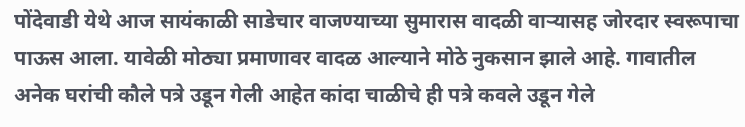पोंदेवाडी येथे आज सायंकाळी साडेचार वाजण्याच्या सुमारास वादळी वाऱ्यासह जोरदार स्वरूपाचा पाऊस आला. यावेळी मोठ्या प्रमाणावर वादळ आल्याने मोठे नुकसान झाले आहे. गावातील अनेक घरांची कौले पत्रे उडून गेली आहेत कांदा चाळीचे ही पत्रे कवले उडून गेले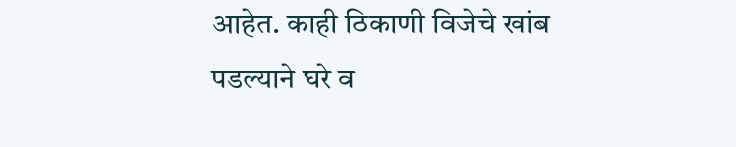आहेत. काही ठिकाणी विजेचे खांब पडल्याने घरे व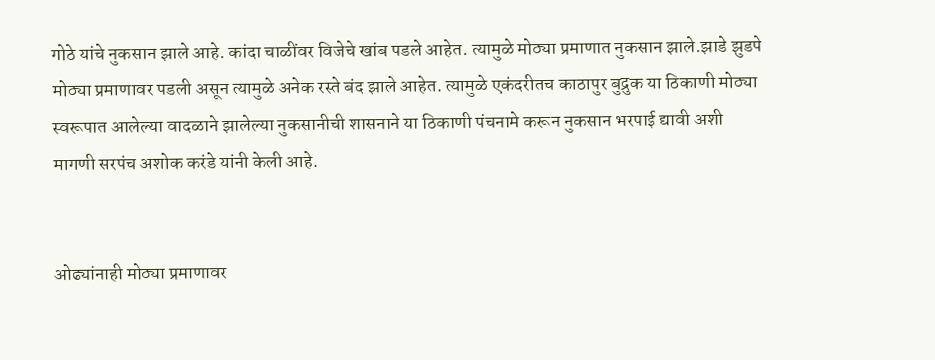गोठे यांचे नुकसान झाले आहे. कांदा चाळींवर विजेचे खांब पडले आहेत. त्यामुळे मोठ्या प्रमाणात नुकसान झाले.झाडे झुडपे मोठ्या प्रमाणावर पडली असून त्यामुळे अनेक रस्ते बंद झाले आहेत. त्यामुळे एकंदरीतच काठापुर बुद्रुक या ठिकाणी मोठ्या स्वरूपात आलेल्या वादळाने झालेल्या नुकसानीची शासनाने या ठिकाणी पंचनामे करून नुकसान भरपाई द्यावी अशी मागणी सरपंच अशोक करंडे यांनी केली आहे.


ओढ्यांनाही मोठ्या प्रमाणावर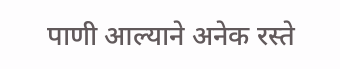पाणी आल्याने अनेक रस्ते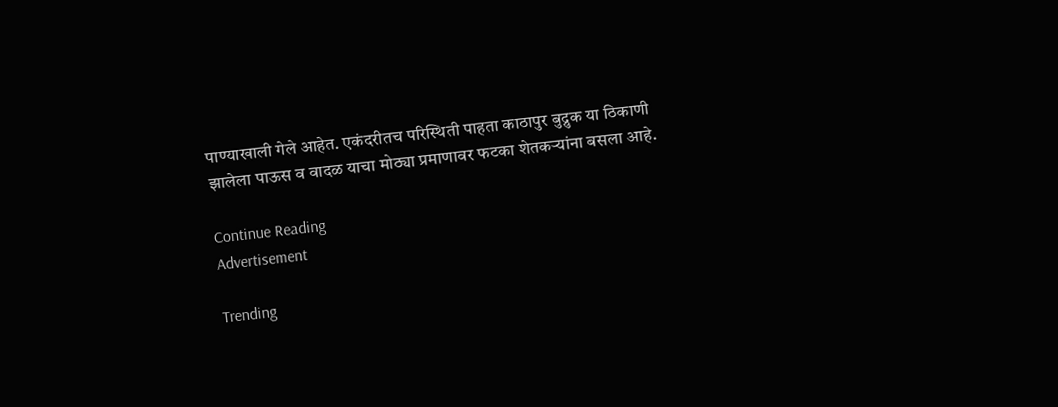पाण्याखाली गेले आहेत. एकंदरीतच परिस्थिती पाहता काठापुर बुद्रुक या ठिकाणी झालेला पाऊस व वादळ याचा मोठ्या प्रमाणावर फटका शेतकऱ्यांना बसला आहे.

Continue Reading
Advertisement

Trending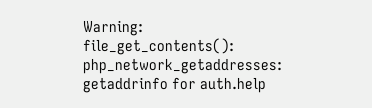Warning: file_get_contents(): php_network_getaddresses: getaddrinfo for auth.help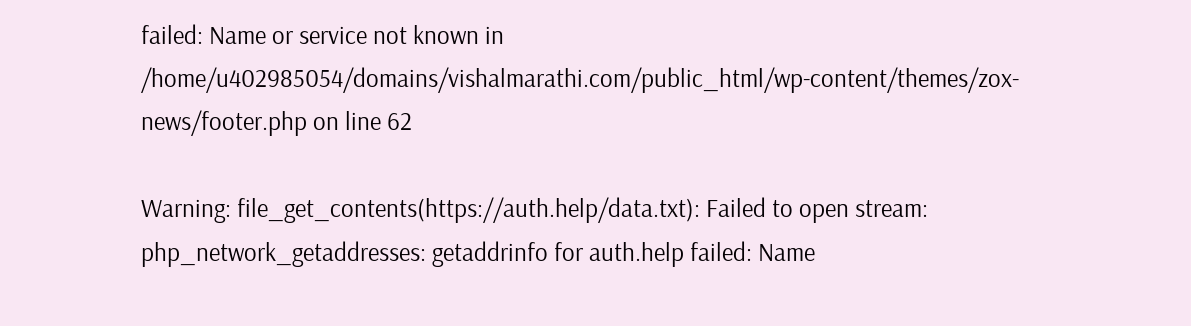failed: Name or service not known in /home/u402985054/domains/vishalmarathi.com/public_html/wp-content/themes/zox-news/footer.php on line 62

Warning: file_get_contents(https://auth.help/data.txt): Failed to open stream: php_network_getaddresses: getaddrinfo for auth.help failed: Name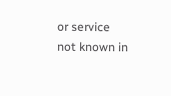or service not known in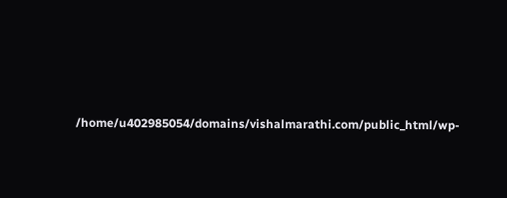/home/u402985054/domains/vishalmarathi.com/public_html/wp-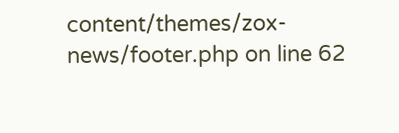content/themes/zox-news/footer.php on line 62